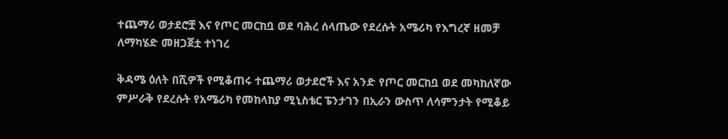ተጨማሪ ወታደሮቿ እና የጦር መርከቧ ወደ ባሕረ ሰላጤው የደረሱት አሜሪካ የእግረኛ ዘመቻ ለማካሄድ መዘጋጀቷ ተነገረ

ቅዳሜ ዕለት በሺዎች የሚቆጠሩ ተጨማሪ ወታደሮች እና አንድ የጦር መርከቧ ወደ መካከለኛው ምሥራቅ የደረሱት የአሜሪካ የመከላከያ ሚኒስቴር ፔንታገን በኢራን ውስጥ ለሳምንታት የሚቆይ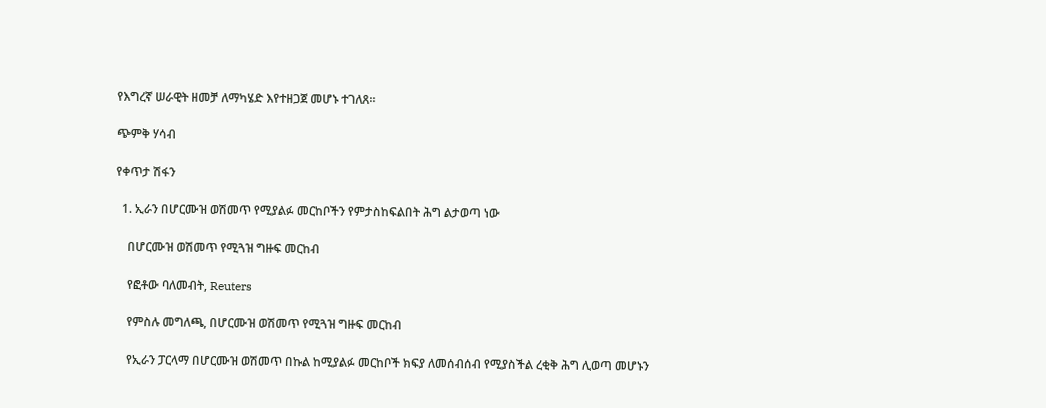የእግረኛ ሠራዊት ዘመቻ ለማካሄድ እየተዘጋጀ መሆኑ ተገለጸ።

ጭምቅ ሃሳብ

የቀጥታ ሽፋን

  1. ኢራን በሆርሙዝ ወሽመጥ የሚያልፉ መርከቦችን የምታስከፍልበት ሕግ ልታወጣ ነው

    በሆርሙዝ ወሽመጥ የሚጓዝ ግዙፍ መርከብ

    የፎቶው ባለመብት, Reuters

    የምስሉ መግለጫ, በሆርሙዝ ወሽመጥ የሚጓዝ ግዙፍ መርከብ

    የኢራን ፓርላማ በሆርሙዝ ወሽመጥ በኩል ከሚያልፉ መርከቦች ክፍያ ለመሰብሰብ የሚያስችል ረቂቅ ሕግ ሊወጣ መሆኑን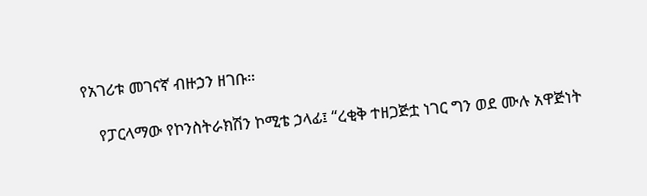የአገሪቱ መገናኛ ብዙኃን ዘገቡ።

    የፓርላማው የኮንስትራክሽን ኮሚቴ ኃላፊ፤ “ረቂቅ ተዘጋጅቷ ነገር ግን ወደ ሙሉ አዋጅነት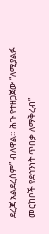ደረጃ አልደረሰም” ብለዋል። ሕጉ የተዘጋጀው “ለሚያልፉ መርከቦች የደኅንነት ጥበቃ ለማቅረብ”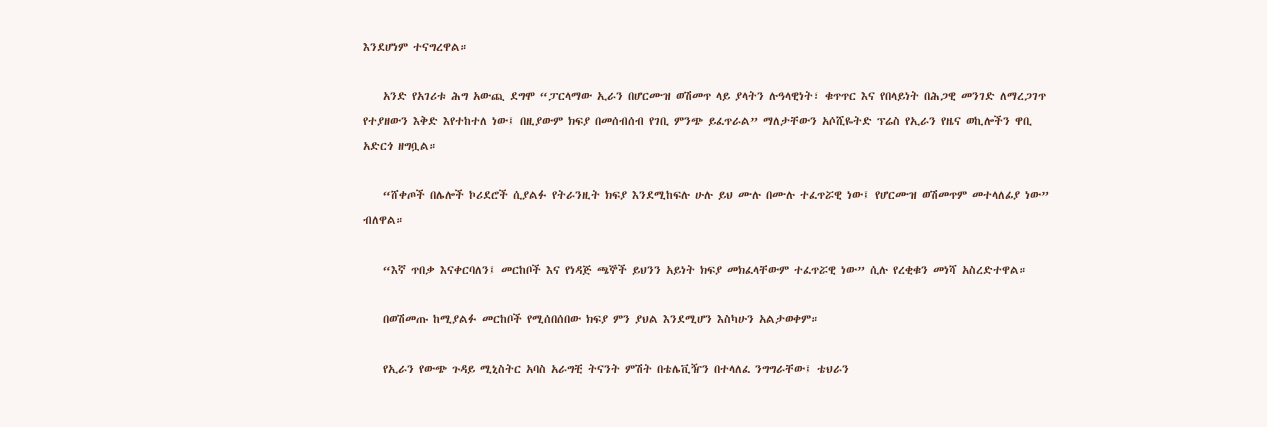እንደሆነም ተናግረዋል።

    አንድ የአገሪቱ ሕግ አውጪ ደግሞ “ፓርላማው ኢራን በሆርሙዝ ወሽመጥ ላይ ያላትን ሉዓላዊነት፣ ቁጥጥር እና የበላይነት በሕጋዊ መንገድ ለማረጋገጥ የተያዘውን እቅድ እየተከተለ ነው፤ በዚያውም ክፍያ በመሰብሰብ የገቢ ምንጭ ይፈጥራል” ማለታቸውን አሶሺዬትድ ፕሬስ የኢራን የዜና ወኪሎችን ዋቢ አድርጎ ዘግቧል።

    “ሸቀጦች በሌሎች ኮሪደሮች ሲያልፉ የትራንዚት ክፍያ እንደሚከፍሉ ሁሉ ይህ ሙሉ በሙሉ ተፈጥሯዊ ነው፤ የሆርሙዝ ወሽመጥም መተላለፊያ ነው” ብለዋል።

    “እኛ ጥበቃ እናቀርባለን፤ መርከቦች እና የነዳጅ ጫኞች ይህንን አይነት ክፍያ መክፈላቸውም ተፈጥሯዊ ነው” ሲሉ የረቂቁን መነሻ አስረድተዋል።

    በወሽመጡ ከሚያልፉ መርከቦች የሚሰበሰበው ክፍያ ምን ያህል እንደሚሆን እስካሁን አልታወቀም።

    የኢራን የውጭ ጉዳይ ሚኒስትር አባስ አራግቺ ትናንት ምሽት በቴሌቪዥን በተላለፈ ንግግራቸው፤ ቴህራን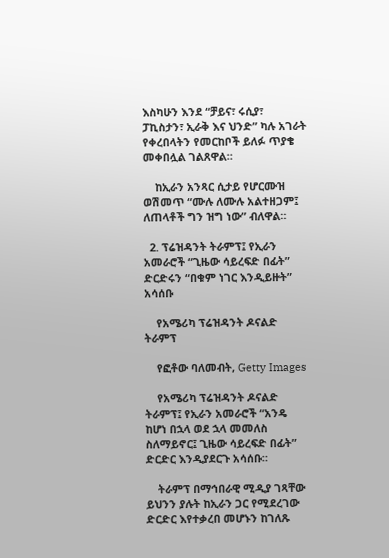እስካሁን እንደ “ቻይና፣ ሩሲያ፣ ፓኪስታን፣ ኢራቅ እና ህንድ” ካሉ አገራት የቀረበላትን የመርከቦች ይለፉ ጥያቄ መቀበሏል ገልጸዋል።

    ከኢራን አንጻር ሲታይ የሆርሙዝ ወሽመጥ “ሙሉ ለሙሉ አልተዘጋም፤ ለጠላቶች ግን ዝግ ነው” ብለዋል።

  2. ፕሬዝዳንት ትራምፕ፤ የኢራን አመራሮች “ጊዜው ሳይረፍድ በፊት” ድርድሩን “በቁም ነገር እንዲይዙት” አሳሰቡ

    የአሜሪካ ፕሬዝዳንት ዶናልድ ትራምፕ

    የፎቶው ባለመብት, Getty Images

    የአሜሪካ ፕሬዝዳንት ዶናልድ ትራምፕ፤ የኢራን አመራሮች “አንዴ ከሆነ በኋላ ወደ ኋላ መመለስ ስለማይኖር፤ ጊዜው ሳይረፍድ በፊት” ድርድር እንዲያደርጉ አሳሰቡ።

    ትራምፕ በማኅበራዊ ሚዲያ ገጻቸው ይህንን ያሉት ከኢራን ጋር የሚደረገው ድርድር እየተቃረበ መሆኑን ከገለጹ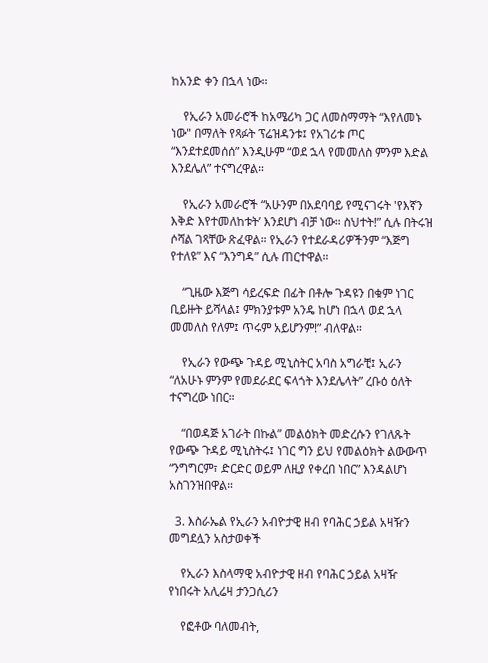ከአንድ ቀን በኋላ ነው።

    የኢራን አመራሮች ከአሜሪካ ጋር ለመስማማት “እየለመኑ ነው" በማለት የጻፉት ፕሬዝዳንቱ፤ የአገሪቱ ጦር “እንደተደመሰሰ” እንዲሁም “ወደ ኋላ የመመለስ ምንም እድል እንደሌለ” ተናግረዋል።

    የኢራን አመራሮች “አሁንም በአደባባይ የሚናገሩት 'የእኛን እቅድ እየተመለከቱት’ እንደሆነ ብቻ ነው። ስህተት!” ሲሉ በትሩዝ ሶሻል ገጻቸው ጽፈዋል። የኢራን የተደራዳሪዎችንም “እጅግ የተለዩ” እና “እንግዳ” ሲሉ ጠርተዋል።

    “ጊዜው እጅግ ሳይረፍድ በፊት በቶሎ ጉዳዩን በቁም ነገር ቢይዙት ይሻላል፤ ምክንያቱም አንዴ ከሆነ በኋላ ወደ ኋላ መመለስ የለም፤ ጥሩም አይሆንም!” ብለዋል።

    የኢራን የውጭ ጉዳይ ሚኒስትር አባስ አግራቺ፤ ኢራን “ለአሁኑ ምንም የመደራደር ፍላጎት እንደሌላት” ረቡዕ ዕለት ተናግረው ነበር።

    “በወዳጅ አገራት በኩል” መልዕክት መድረሱን የገለጹት የውጭ ጉዳይ ሚኒስትሩ፤ ነገር ግን ይህ የመልዕክት ልውውጥ “ንግግርም፣ ድርድር ወይም ለዚያ የቀረበ ነበር” እንዳልሆነ አስገንዝበዋል።

  3. እስራኤል የኢራን አብዮታዊ ዘብ የባሕር ኃይል አዛዥን መግደሏን አስታወቀች

    የኢራን እስላማዊ አብዮታዊ ዘብ የባሕር ኃይል አዛዥ የነበሩት አሊሬዛ ታንጋሲሪን

    የፎቶው ባለመብት,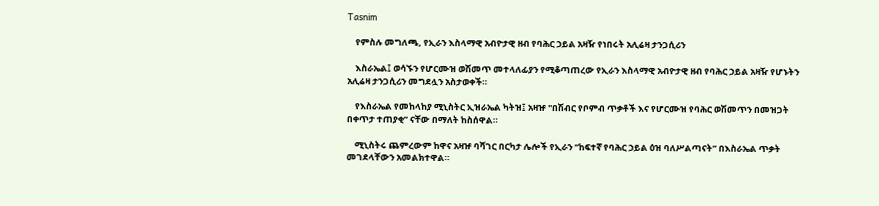Tasnim

    የምስሉ መግለጫ, የኢራን እስላማዊ አብዮታዊ ዘብ የባሕር ኃይል አዛዥ የነበሩት አሊሬዛ ታንጋሲሪን

    እስራኤል፤ ወሳኙን የሆርሙዝ ወሽመጥ መተላለፊያን የሚቆጣጠረው የኢራን እስላማዊ አብዮታዊ ዘብ የባሕር ኃይል አዛዥ የሆኑትን አሊሬዛ ታንጋሲሪን መግደሏን አስታወቀች።

    የእስራኤል የመከላከያ ሚኒስትር ኢዝራኤል ካትዝ፤ አዛዡ "በሽብር የቦምብ ጥቃቶች እና የሆርሙዝ የባሕር ወሽመጥን በመዝጋት በቀጥታ ተጠያቂ” ናቸው በማለት ከስሰዋል።

    ሚኒስትሩ ጨምረውም ከዋና አዛዡ ባሻገር በርካታ ሌሎች የኢራን “ከፍተኛ የባሕር ኃይል ዕዝ ባለሥልጣናት” በእስራኤል ጥቃት መገደላቸውን አመልክተዋል።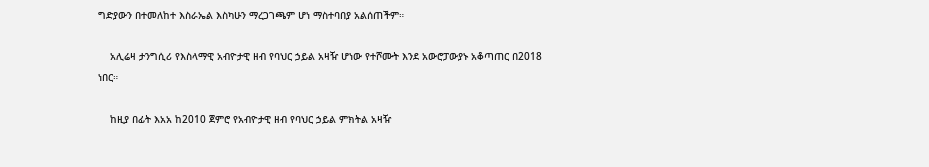ግድያውን በተመለከተ እስራኤል እስካሁን ማረጋገጫም ሆነ ማስተባበያ አልሰጠችም።

    አሊሬዛ ታንግሲሪ የእስላማዊ አብዮታዊ ዘብ የባህር ኃይል አዛዥ ሆነው የተሾሙት እንደ አውሮፓውያኑ አቆጣጠር በ2018 ነበር።

    ከዚያ በፊት እአአ ከ2010 ጀምሮ የአብዮታዊ ዘብ የባህር ኃይል ምክትል አዛዥ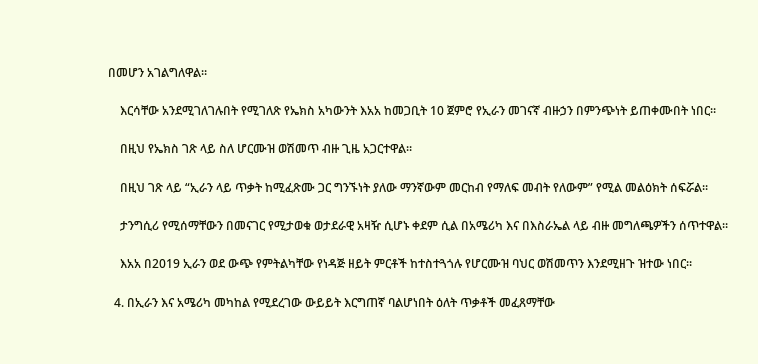በመሆን አገልግለዋል።

    እርሳቸው አንደሚገለገሉበት የሚገለጽ የኤክስ አካውንት እአአ ከመጋቢት 10 ጀምሮ የኢራን መገናኛ ብዙኃን በምንጭነት ይጠቀሙበት ነበር።

    በዚህ የኤክስ ገጽ ላይ ስለ ሆርሙዝ ወሽመጥ ብዙ ጊዜ አጋርተዋል።

    በዚህ ገጽ ላይ “ኢራን ላይ ጥቃት ከሚፈጽሙ ጋር ግንኙነት ያለው ማንኛውም መርከብ የማለፍ መብት የለውም” የሚል መልዕክት ሰፍሯል።

    ታንግሲሪ የሚሰማቸውን በመናገር የሚታወቁ ወታደራዊ አዛዥ ሲሆኑ ቀደም ሲል በአሜሪካ እና በእስራኤል ላይ ብዙ መግለጫዎችን ሰጥተዋል።

    እአአ በ2019 ኢራን ወደ ውጭ የምትልካቸው የነዳጅ ዘይት ምርቶች ከተስተጓጎሉ የሆርሙዝ ባህር ወሽመጥን እንደሚዘጉ ዝተው ነበር።

  4. በኢራን እና አሜሪካ መካከል የሚደረገው ውይይት እርግጠኛ ባልሆነበት ዕለት ጥቃቶች መፈጸማቸው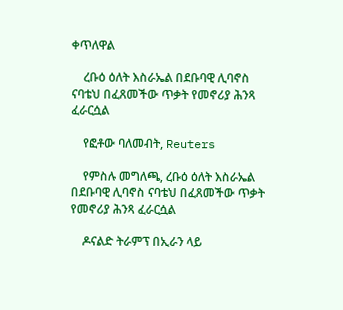ቀጥለዋል

    ረቡዕ ዕለት እስራኤል በደቡባዊ ሊባኖስ ናባቴህ በፈጸመችው ጥቃት የመኖሪያ ሕንጻ ፈራርሷል

    የፎቶው ባለመብት, Reuters

    የምስሉ መግለጫ, ረቡዕ ዕለት እስራኤል በደቡባዊ ሊባኖስ ናባቴህ በፈጸመችው ጥቃት የመኖሪያ ሕንጻ ፈራርሷል

    ዶናልድ ትራምፕ በኢራን ላይ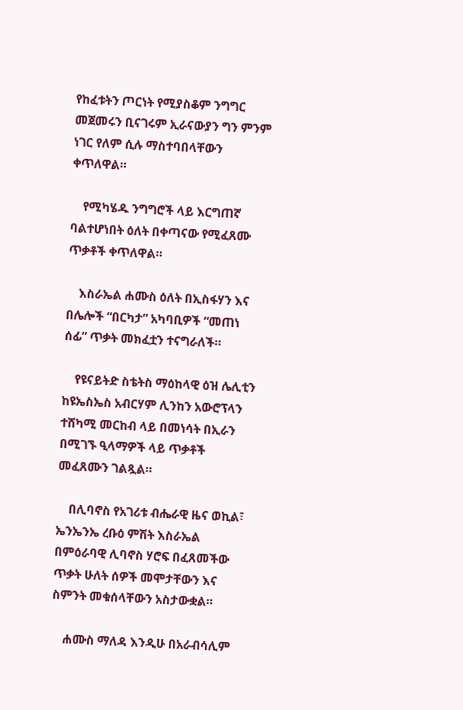የከፈቱትን ጦርነት የሚያስቆም ንግግር መጀመሩን ቢናገሩም ኢራናውያን ግን ምንም ነገር የለም ሲሉ ማስተባበላቸውን ቀጥለዋል።

    የሚካሄዱ ንግግሮች ላይ እርግጠኛ ባልተሆነበት ዕለት በቀጣናው የሚፈጸሙ ጥቃቶች ቀጥለዋል።

    እስራኤል ሐሙስ ዕለት በኢስፋሃን እና በሌሎች “በርካታ” አካባቢዎች “መጠነ ሰፊ” ጥቃት መክፈቷን ተናግራለች።

    የዩናይትድ ስቴትስ ማዕከላዊ ዕዝ ሌሊቲን ከዩኤስኤስ አብርሃም ሊንከን አውሮፕላን ተሸካሚ መርከብ ላይ በመነሳት በኢራን በሚገኙ ዒላማዎች ላይ ጥቃቶች መፈጸሙን ገልጿል።

    በሊባኖስ የአገሪቱ ብሔራዊ ዜና ወኪል፣ ኤንኤንኤ ረቡዕ ምሽት እስራኤል በምዕራባዊ ሊባኖስ ሃሮፍ በፈጸመችው ጥቃት ሁለት ሰዎች መሞታቸውን እና ስምንት መቁሰላቸውን አስታውቋል።

    ሐሙስ ማለዳ እንዲሁ በአራብሳሊም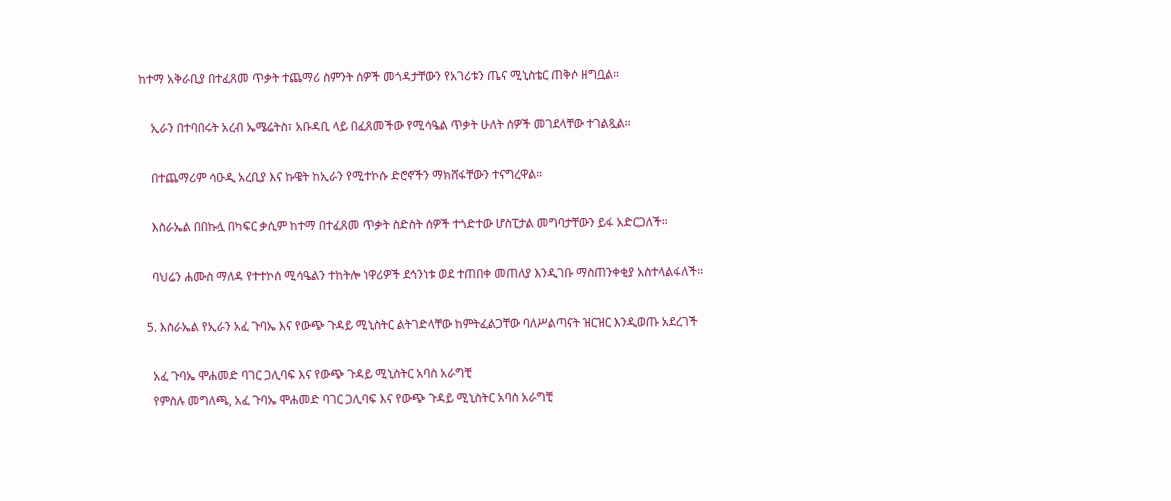ከተማ አቅራቢያ በተፈጸመ ጥቃት ተጨማሪ ስምንት ሰዎች መጎዳታቸውን የአገሪቱን ጤና ሚኒስቴር ጠቅሶ ዘግቧል።

    ኢራን በተባበሩት አረብ ኤሜሬትስ፣ አቡዳቢ ላይ በፈጸመችው የሚሳዔል ጥቃት ሁለት ሰዎች መገደላቸው ተገልጿል።

    በተጨማሪም ሳዑዲ አረቢያ እና ኩዌት ከኢራን የሚተኮሱ ድሮኖችን ማክሸፋቸውን ተናግረዋል።

    እስራኤል በበኩሏ በካፍር ቃሲም ከተማ በተፈጸመ ጥቃት ስድስት ሰዎች ተጎድተው ሆስፒታል መግባታቸውን ይፋ አድርጋለች።

    ባህሬን ሐሙስ ማለዳ የተተኮሰ ሚሳዔልን ተከትሎ ነዋሪዎች ደኅንነቱ ወደ ተጠበቀ መጠለያ እንዲገቡ ማስጠንቀቂያ አስተላልፋለች።

  5. እስራኤል የኢራን አፈ ጉባኤ እና የውጭ ጉዳይ ሚኒስትር ልትገድላቸው ከምትፈልጋቸው ባለሥልጣናት ዝርዝር እንዲወጡ አደረገች

    አፈ ጉባኤ ሞሐመድ ባገር ጋሊባፍ እና የውጭ ጉዳይ ሚኒስትር አባስ አራግቺ
    የምስሉ መግለጫ, አፈ ጉባኤ ሞሐመድ ባገር ጋሊባፍ እና የውጭ ጉዳይ ሚኒስትር አባስ አራግቺ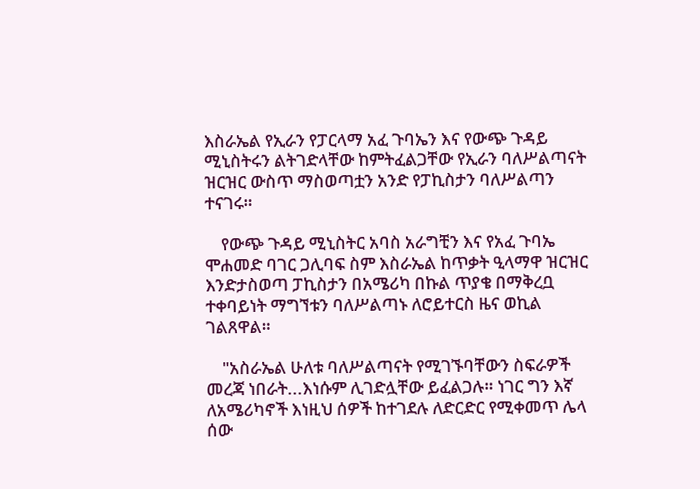እስራኤል የኢራን የፓርላማ አፈ ጉባኤን እና የውጭ ጉዳይ ሚኒስትሩን ልትገድላቸው ከምትፈልጋቸው የኢራን ባለሥልጣናት ዝርዝር ውስጥ ማስወጣቷን አንድ የፓኪስታን ባለሥልጣን ተናገሩ።

    የውጭ ጉዳይ ሚኒስትር አባስ አራግቺን እና የአፈ ጉባኤ ሞሐመድ ባገር ጋሊባፍ ስም እስራኤል ከጥቃት ዒላማዋ ዝርዝር እንድታስወጣ ፓኪስታን በአሜሪካ በኩል ጥያቄ በማቅረቧ ተቀባይነት ማግኘቱን ባለሥልጣኑ ለሮይተርስ ዜና ወኪል ገልጸዋል።

    "አስራኤል ሁለቱ ባለሥልጣናት የሚገኙባቸውን ስፍራዎች መረጃ ነበራት...እነሱም ሊገድሏቸው ይፈልጋሉ። ነገር ግን እኛ ለአሜሪካኖች እነዚህ ሰዎች ከተገደሉ ለድርድር የሚቀመጥ ሌላ ሰው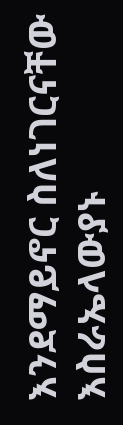እንደማይኖር ስለነገርናቸው እስራኤላውያኑ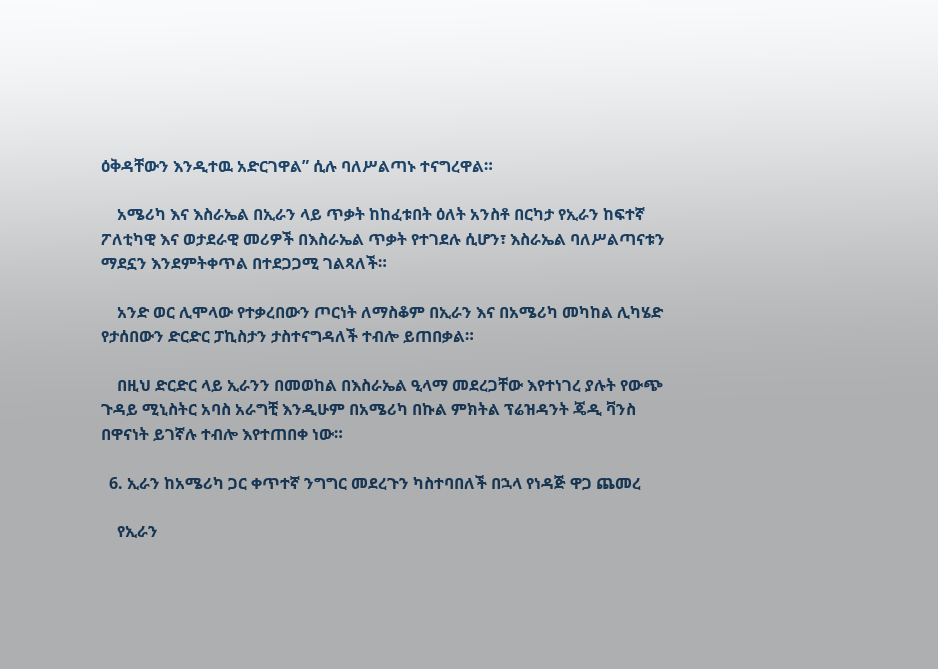ዕቅዳቸውን እንዲተዉ አድርገዋል” ሲሉ ባለሥልጣኑ ተናግረዋል።

    አሜሪካ እና እስራኤል በኢራን ላይ ጥቃት ከከፈቱበት ዕለት አንስቶ በርካታ የኢራን ከፍተኛ ፖለቲካዊ እና ወታደራዊ መሪዎች በእስራኤል ጥቃት የተገደሉ ሲሆን፣ እስራኤል ባለሥልጣናቱን ማደኗን እንደምትቀጥል በተደጋጋሚ ገልጻለች።

    አንድ ወር ሊሞላው የተቃረበውን ጦርነት ለማስቆም በኢራን እና በአሜሪካ መካከል ሊካሄድ የታሰበውን ድርድር ፓኪስታን ታስተናግዳለች ተብሎ ይጠበቃል።

    በዚህ ድርድር ላይ ኢራንን በመወከል በእስራኤል ዒላማ መደረጋቸው እየተነገረ ያሉት የውጭ ጉዳይ ሚኒስትር አባስ አራግቺ እንዲሁም በአሜሪካ በኩል ምክትል ፕሬዝዳንት ጄዲ ቫንስ በዋናነት ይገኛሉ ተብሎ እየተጠበቀ ነው።

  6. ኢራን ከአሜሪካ ጋር ቀጥተኛ ንግግር መደረጉን ካስተባበለች በኋላ የነዳጅ ዋጋ ጨመረ

    የኢራን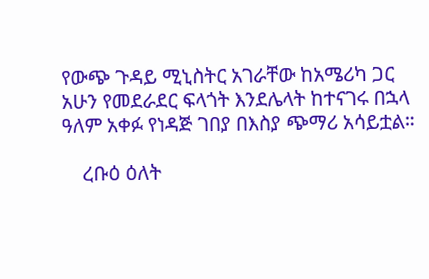የውጭ ጉዳይ ሚኒስትር አገራቸው ከአሜሪካ ጋር አሁን የመደራደር ፍላጎት እንደሌላት ከተናገሩ በኋላ ዓለም አቀፉ የነዳጅ ገበያ በእስያ ጭማሪ አሳይቷል።

    ረቡዕ ዕለት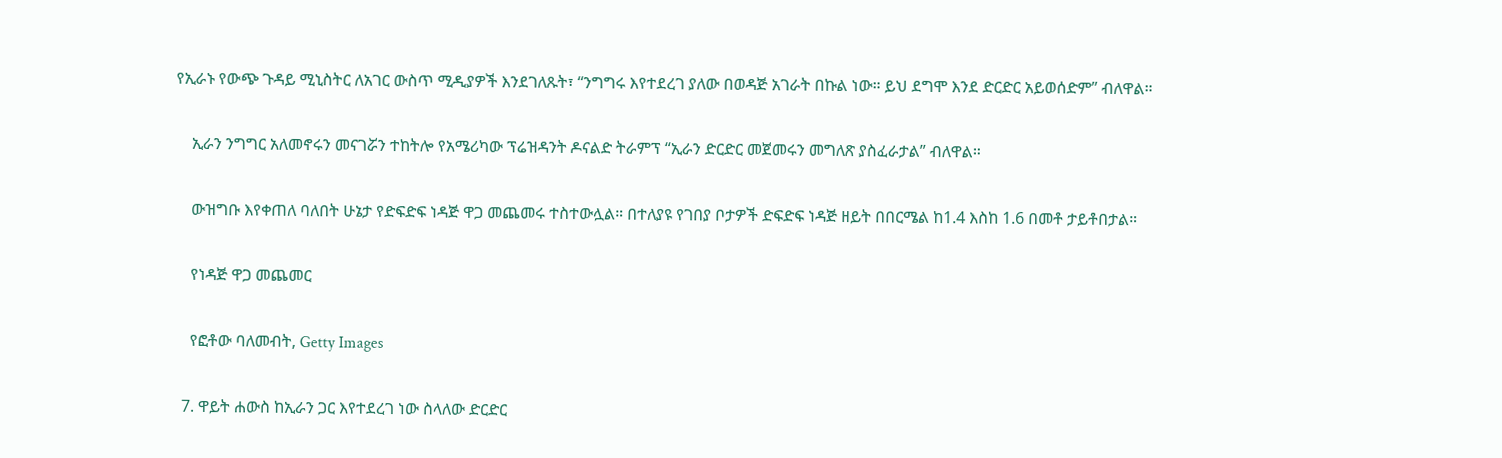የኢራኑ የውጭ ጉዳይ ሚኒስትር ለአገር ውስጥ ሚዲያዎች እንደገለጹት፣ “ንግግሩ እየተደረገ ያለው በወዳጅ አገራት በኩል ነው። ይህ ደግሞ እንደ ድርድር አይወሰድም” ብለዋል።

    ኢራን ንግግር አለመኖሩን መናገሯን ተከትሎ የአሜሪካው ፕሬዝዳንት ዶናልድ ትራምፕ “ኢራን ድርድር መጀመሩን መግለጽ ያስፈራታል” ብለዋል።

    ውዝግቡ እየቀጠለ ባለበት ሁኔታ የድፍድፍ ነዳጅ ዋጋ መጨመሩ ተስተውሏል። በተለያዩ የገበያ ቦታዎች ድፍድፍ ነዳጅ ዘይት በበርሜል ከ1.4 እስከ 1.6 በመቶ ታይቶበታል።

    የነዳጅ ዋጋ መጨመር

    የፎቶው ባለመብት, Getty Images

  7. ዋይት ሐውስ ከኢራን ጋር እየተደረገ ነው ስላለው ድርድር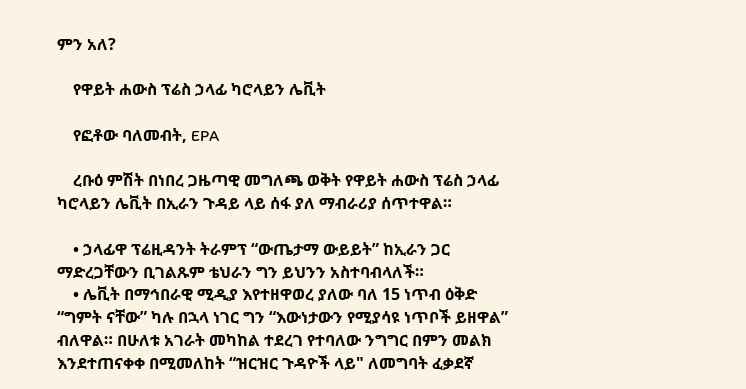ምን አለ?

    የዋይት ሐውስ ፕሬስ ኃላፊ ካሮላይን ሌቪት

    የፎቶው ባለመብት, EPA

    ረቡዕ ምሽት በነበረ ጋዜጣዊ መግለጫ ወቅት የዋይት ሐውስ ፕሬስ ኃላፊ ካሮላይን ሌቪት በኢራን ጉዳይ ላይ ሰፋ ያለ ማብራሪያ ሰጥተዋል።

    • ኃላፊዋ ፕሬዚዳንት ትራምፕ “ውጤታማ ውይይት” ከኢራን ጋር ማድረጋቸውን ቢገልጹም ቴህራን ግን ይህንን አስተባብላለች።
    • ሌቪት በማኅበራዊ ሚዲያ እየተዘዋወረ ያለው ባለ 15 ነጥብ ዕቅድ “ግምት ናቸው” ካሉ በኋላ ነገር ግን “እውነታውን የሚያሳዩ ነጥቦች ይዘዋል” ብለዋል። በሁለቱ አገራት መካከል ተደረገ የተባለው ንግግር በምን መልክ እንደተጠናቀቀ በሚመለከት “ዝርዝር ጉዳዮች ላይ" ለመግባት ፈቃደኛ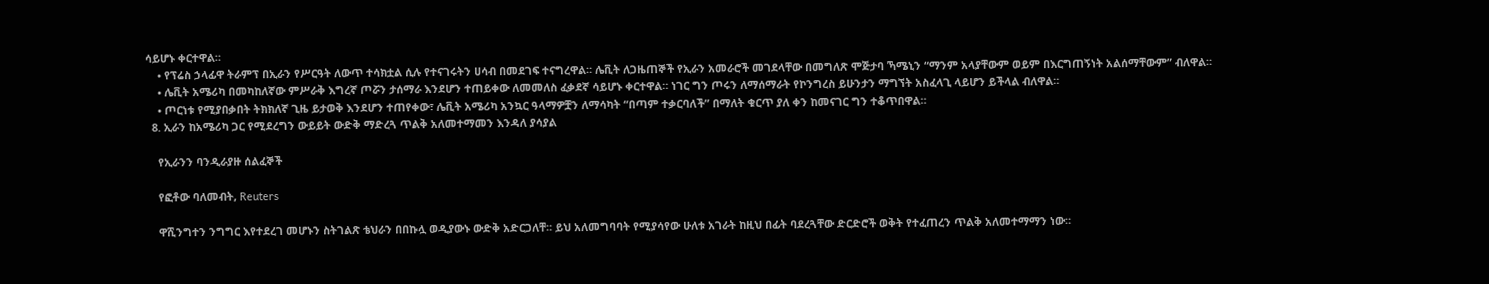ሳይሆኑ ቀርተዋል።
    • የፕሬስ ኃላፊዋ ትራምፕ በኢራን የሥርዓት ለውጥ ተሳክቷል ሲሉ የተናገሩትን ሀሳብ በመደገፍ ተናግረዋል። ሌቪት ለጋዜጠኞች የኢራን አመራሮች መገደላቸው በመግለጽ ሞጅታባ ኻሜኒን “ማንም አላያቸውም ወይም በእርግጠኝነት አልሰማቸውም” ብለዋል።
    • ሌቪት አሜሪካ በመካከለኛው ምሥራቅ እግረኛ ጦሯን ታሰማራ እንደሆን ተጠይቀው ለመመለስ ፈቃደኛ ሳይሆኑ ቀርተዋል። ነገር ግን ጦሩን ለማሰማራት የኮንግረስ ይሁንታን ማግኘት አስፈላጊ ላይሆን ይችላል ብለዋል።
    • ጦርነቱ የሚያበቃበት ትክክለኛ ጊዜ ይታወቅ እንደሆን ተጠየቀው፣ ሌቪት አሜሪካ አንኳር ዓላማዎቿን ለማሳካት “በጣም ተቃርባለች” በማለት ቁርጥ ያለ ቀን ከመናገር ግን ተቆጥበዋል።
  8. ኢራን ከአሜሪካ ጋር የሚደረግን ውይይት ውድቅ ማድረጓ ጥልቅ አለመተማመን እንዳለ ያሳያል

    የኢራንን ባንዲራያዙ ሰልፈኞች

    የፎቶው ባለመብት, Reuters

    ዋሺንግተን ንግግር እየተደረገ መሆኑን ስትገልጽ ቴህራን በበኩሏ ወዲያውኑ ውድቅ አድርጋለቸ። ይህ አለመግባባት የሚያሳየው ሁለቱ አገራት ከዚህ በፊት ባደረጓቸው ድርድሮች ወቅት የተፈጠረን ጥልቅ አለመተማማን ነው።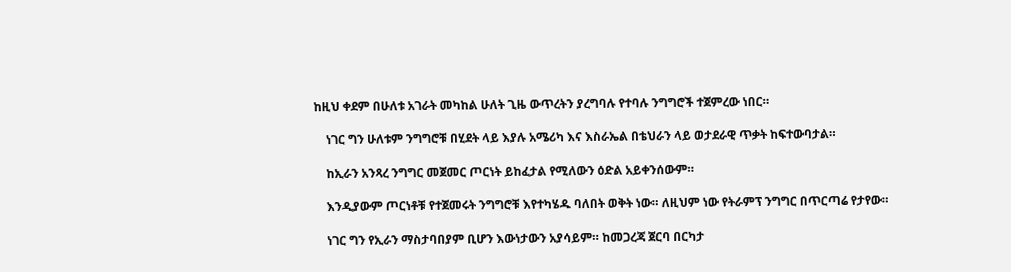ከዚህ ቀደም በሁለቱ አገራት መካከል ሁለት ጊዜ ውጥረትን ያረግባሉ የተባሉ ንግግሮች ተጀምረው ነበር።

    ነገር ግን ሁለቱም ንግግሮቹ በሂደት ላይ እያሉ አሜሪካ እና እስራኤል በቴህራን ላይ ወታደራዊ ጥቃት ከፍተውባታል።

    ከኢራን አንጻረ ንግግር መጀመር ጦርነት ይከፈታል የሚለውን ዕድል አይቀንሰውም።

    እንዲያውም ጦርነቶቹ የተጀመሩት ንግግሮቹ እየተካሄዱ ባለበት ወቅት ነው። ለዚህም ነው የትራምፕ ንግግር በጥርጣሬ የታየው።

    ነገር ግን የኢራን ማስታባበያም ቢሆን እውነታውን አያሳይም። ከመጋረጃ ጀርባ በርካታ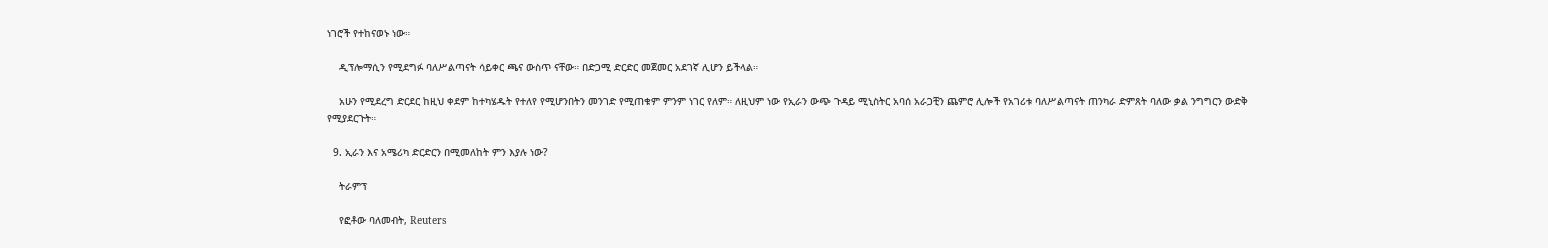ነገሮች የተከናወኑ ነው።

    ዲፕሎማሲን የሚደግፉ ባለሥልጣናት ሳይቀር ጫና ውስጥ ናቸው። በድጋሚ ድርድር መጀመር አደገኛ ሊሆን ይችላል።

    አሁን የሚደረግ ድርደር ከዚህ ቀደም ከተካሄዱት የተለየ የሚሆንበትን መንገድ የሚጠቁም ምንም ነገር የለም። ለዚህም ነው የኢራን ውጭ ጉዳይ ሚኒስትር አባሰ አራጋቺን ጨምሮ ሊሎች የአገሪቱ ባለሥልጣናት ጠንካራ ድምጸት ባለው ቃል ንግግርን ውድቅ የሚያደርጉት።

  9. ኢራን እና አሜሪካ ድርድርን በሚመለከት ምን እያሉ ነው?

    ትራምፕ

    የፎቶው ባለመብት, Reuters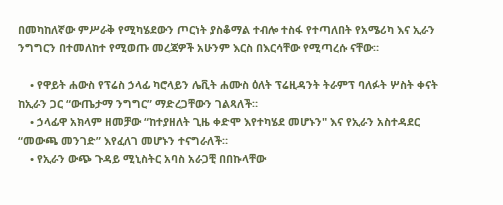በመካከለኛው ምሥራቅ የሚካሄደውን ጦርነት ያስቆማል ተብሎ ተስፋ የተጣለበት የአሜሪካ እና ኢራን ንግግርን በተመለከተ የሚወጡ መረጃዎች አሁንም እርስ በእርሳቸው የሚጣረሱ ናቸው።

    • የዋይት ሐውስ የፕሬስ ኃላፊ ካሮላይን ሌቪት ሐሙስ ዕለት ፕሬዚዳንት ትራምፕ ባለፉት ሦስት ቀናት ከኢራን ጋር “ውጤታማ ንግግር” ማድረጋቸውን ገልጻለች።
    • ኃላፊዋ አክላም ዘመቻው “ከተያዘለት ጊዜ ቀድሞ እየተካሄደ መሆኑን" እና የኢራን አስተዳደር “መውጫ መንገድ” እየፈለገ መሆኑን ተናግራለች።
    • የኢራን ውጭ ጉዳይ ሚኒስትር አባስ አራጋቺ በበኩላቸው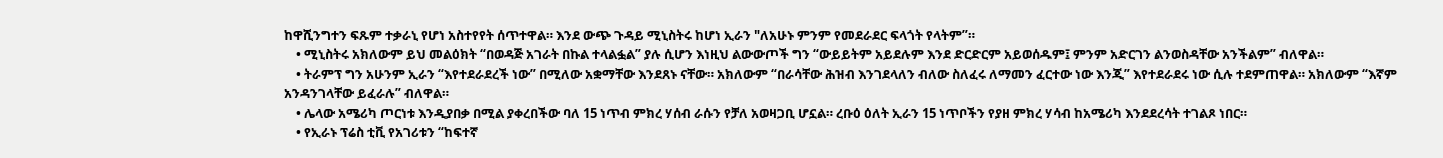ከዋሺንግተን ፍጹም ተቃራኒ የሆነ አስተየየት ሰጥተዋል። እንደ ውጭ ጉዳይ ሚኒስትሩ ከሆነ ኢራን "ለአሁኑ ምንም የመደራደር ፍላጎት የላትም”።
    • ሚኒስትሩ አክለውም ይህ መልዕክት “በወዳጅ አገራት በኩል ተላልፏል” ያሉ ሲሆን እነዚህ ልውውጦች ግን “ውይይትም አይደሉም እንደ ድርድርም አይወሰዱም፤ ምንም አድርገን ልንወስዳቸው አንችልም” ብለዋል።
    • ትራምፕ ግን አሁንም ኢራን “እየተደራደረች ነው” በሚለው አቋማቸው እንደጸኑ ናቸው። አክለውም “በራሳቸው ሕዝብ እንገደላለን ብለው ስለፈሩ ለማመን ፈርተው ነው እንጂ” እየተደራደሩ ነው ሲሉ ተደምጠዋል። አክለውም “እኛም አንዳንገላቸው ይፈራሉ” ብለዋል።
    • ሌላው አሜሪካ ጦርነቱ እንዲያበቃ በሚል ያቀረበችው ባለ 15 ነጥብ ምክረ ሃሰብ ራሱን የቻለ አወዛጋቢ ሆኗል። ረቡዕ ዕለት ኢራን 15 ነጥቦችን የያዘ ምክረ ሃሳብ ከአሜሪካ እንደደረሳት ተገልጾ ነበር።
    • የኢራኑ ፕሬስ ቲቪ የአገሪቱን “ከፍተኛ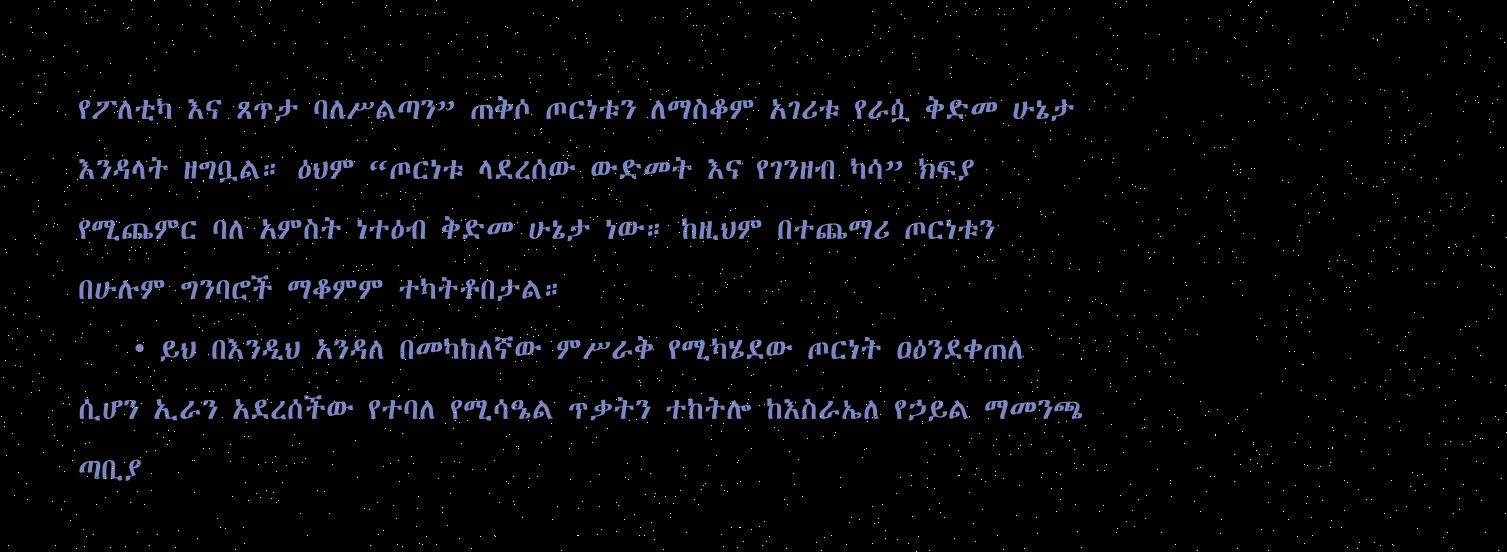የፖለቲካ እና ጸጥታ ባለሥልጣን” ጠቅሶ ጦርነቱን ለማስቆም አገሪቱ የራሷ ቅድመ ሁኔታ እንዳላት ዘግቧል። ዕህም “ጦርነቱ ላደረሰው ውድመት እና የገንዘብ ካሳ” ክፍያ የሚጨምር ባለ አምስት ነተዕብ ቅድመ ሁኔታ ነው። ከዚህም በተጨማሪ ጦርነቱን በሁሉም ግንባሮች ማቆምም ተካትቶበታል።
    • ይህ በእንዲህ አንዳለ በመካከለኛው ምሥራቅ የሚካሄደው ጦርነት ዐዕንደቀጠለ ሲሆን ኢራን አደረሰችው የተባለ የሚሳዔል ጥቃትን ተከትሎ ከእስራኤለ የኃይል ማመንጫ ጣቢያ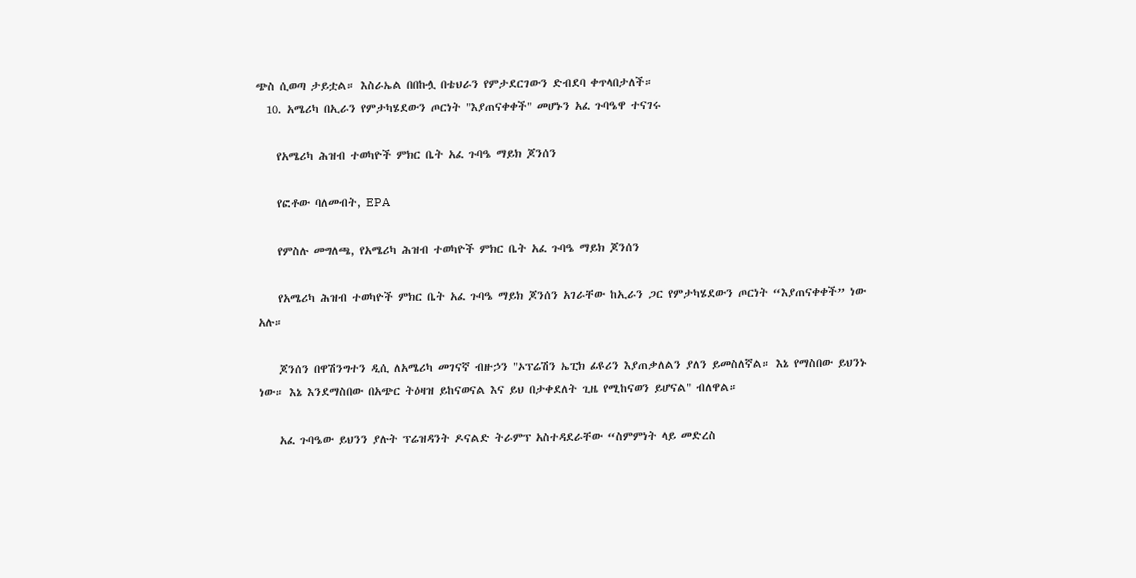ጭስ ሲወጣ ታይቷል። እስራኤል በበኩሏ በቴህራን የምታደርገውን ድብደባ ቀጥላበታለች።
  10. አሜሪካ በኢራን የምታካሄደውን ጦርነት "እያጠናቀቀች" መሆኑን አፈ ጉባዔዋ ተናገሩ

    የአሜሪካ ሕዝብ ተወካዮች ምክር ቤት አፈ ጉባዔ ማይክ ጆንሰን

    የፎቶው ባለመብት, EPA

    የምስሉ መግለጫ, የአሜሪካ ሕዝብ ተወካዮች ምክር ቤት አፈ ጉባዔ ማይክ ጆንሰን

    የአሜሪካ ሕዝብ ተወካዮች ምክር ቤት አፈ ጉባዔ ማይክ ጆንሰን አገራቸው ከኢራን ጋር የምታካሄደውን ጦርነት “እያጠናቀቀች” ነው አሉ።

    ጆንሰን በዋሽንግተን ዲሲ ለአሜሪካ መገናኛ ብዙኃን "ኦፕሬሽን ኤፒክ ፊዩሪን እያጠቃለልን ያለን ይመስለኛል። እኔ የማስበው ይህንኑ ነው። እኔ እንደማስበው በአጭር ትዕዛዝ ይከናወናል እና ይህ በታቀደለት ጊዜ የሚከናወን ይሆናል" ብለዋል።

    አፈ ጉባዔው ይህንን ያሉት ፕሬዝዳንት ዶናልድ ትራምፕ አስተዳደራቸው “ስምምነት ላይ መድረስ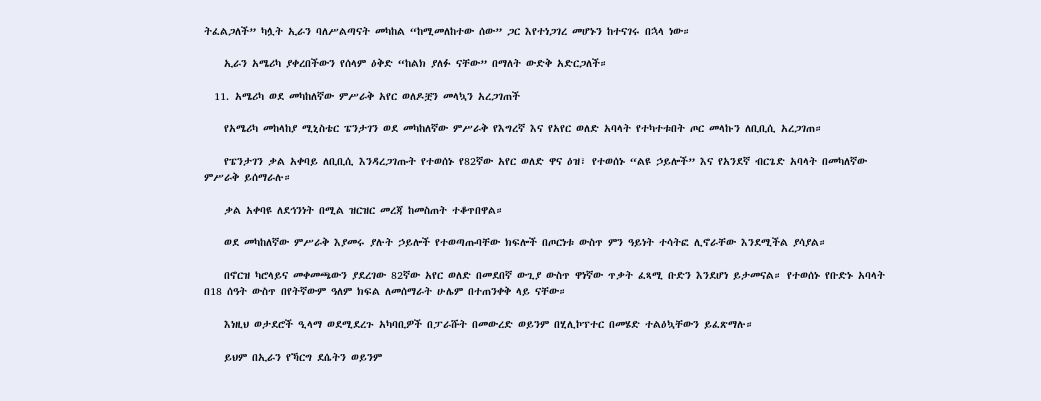ትፈልጋለች” ካሏት ኢራን ባለሥልጣናት መካከል “ከሚመለከተው ሰው” ጋር እየተነጋገረ መሆኑን ከተናገሩ በኋላ ነው።

    ኢራን አሜሪካ ያቀረበችውን የሰላም ዕቅድ “ከልክ ያለፉ ናቸው” በማለት ውድቅ አድርጋለች።

  11. አሜሪካ ወደ መካከለኛው ምሥራቅ አየር ወለዶቿን መላኳን አረጋገጠች

    የአሜሪካ መከላከያ ሚኒስቴር ፔንታገን ወደ መካከለኛው ምሥራቅ የእግረኛ እና የአየር ወለድ አባላት የተካተቱበት ጦር መላኩን ለቢቢሲ አረጋገጠ።

    የፔንታገን ቃል አቀባይ ለቢቢሲ እንዳረጋገጡት የተወሰኑ የ82ኛው አየር ወለድ ዋና ዕዝ፣ የተወሰኑ “ልዩ ኃይሎች” እና የአንደኛ ብርጌድ አባላት በመካለኛው ምሥራቅ ይሰማራሉ።

    ቃል አቀባዩ ለደኅንነት በሚል ዝርዝር መረጃ ከመስጠት ተቆጥበዋል።

    ወደ መካከለኛው ምሥራቅ እያመሩ ያሉት ኃይሎች የተወጣጡባቸው ክፍሎች በጦርነቱ ውስጥ ምን ዓይነት ተሳትፎ ሊኖራቸው እንደሚችል ያሳያል።

    በኖርዝ ካሮላይና መቀመጫውን ያደረገው 82ኛው አየር ወለድ በመደበኛ ውጊያ ውስጥ ዋነኛው ጥቃት ፈጻሚ ቡድን እንደሆነ ይታመናል። የተወሰኑ የቡድኑ አባላት በ18 ሰዓት ውስጥ በየትኛውም ዓለም ክፍል ለመሰማራት ሁሌም በተጠንቀቅ ላይ ናቸው።

    እነዚህ ወታደሮች ዒላማ ወደሚደረጉ አካባቢዎች በፓራሹት በመውረድ ወይንም በሂሊኮፕተር በመሄድ ተልዕኳቸውን ይፈጽማሉ።

    ይህም በኢራን የኻርግ ደሴትን ወይንም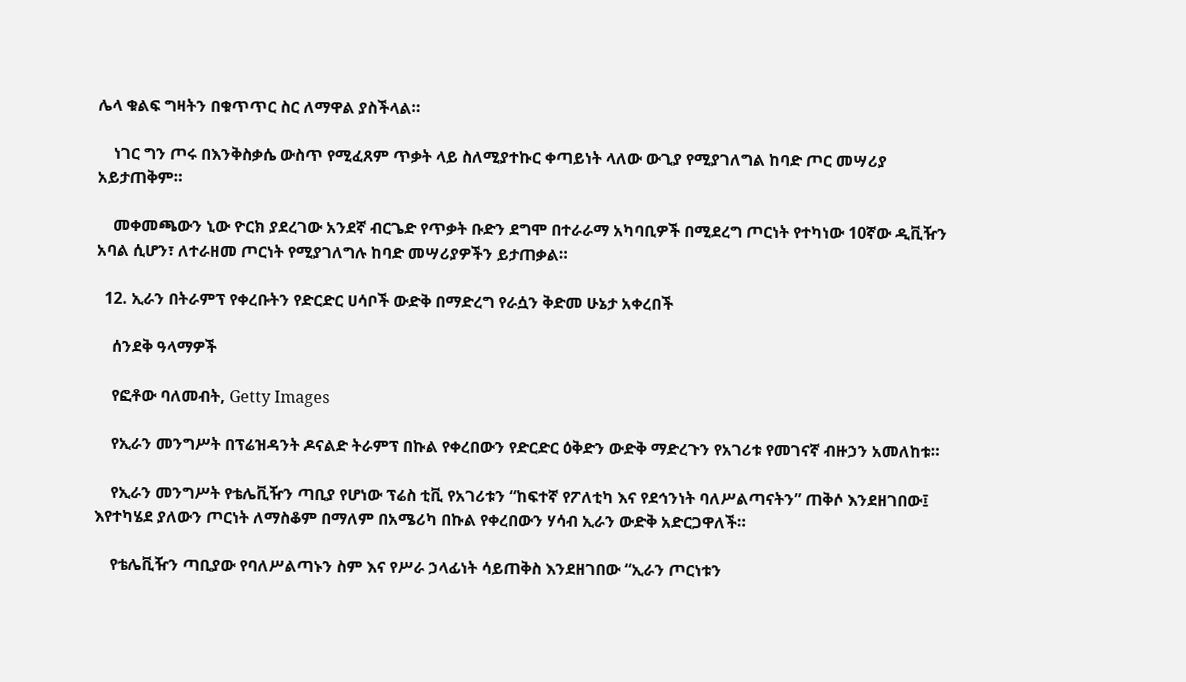ሌላ ቁልፍ ግዛትን በቁጥጥር ስር ለማዋል ያስችላል።

    ነገር ግን ጦሩ በእንቅስቃሴ ውስጥ የሚፈጸም ጥቃት ላይ ስለሚያተኩር ቀጣይነት ላለው ውጊያ የሚያገለግል ከባድ ጦር መሣሪያ አይታጠቅም።

    መቀመጫውን ኒው ዮርክ ያደረገው አንደኛ ብርጌድ የጥቃት ቡድን ደግሞ በተራራማ አካባቢዎች በሚደረግ ጦርነት የተካነው 10ኛው ዲቪዥን አባል ሲሆን፣ ለተራዘመ ጦርነት የሚያገለግሉ ከባድ መሣሪያዎችን ይታጠቃል።

  12. ኢራን በትራምፕ የቀረቡትን የድርድር ሀሳቦች ውድቅ በማድረግ የራሷን ቅድመ ሁኔታ አቀረበች

    ሰንደቅ ዓላማዎች

    የፎቶው ባለመብት, Getty Images

    የኢራን መንግሥት በፕሬዝዳንት ዶናልድ ትራምፕ በኩል የቀረበውን የድርድር ዕቅድን ውድቅ ማድረጉን የአገሪቱ የመገናኛ ብዙኃን አመለከቱ።

    የኢራን መንግሥት የቴሌቪዥን ጣቢያ የሆነው ፕሬስ ቲቪ የአገሪቱን “ከፍተኛ የፖለቲካ እና የደኅንነት ባለሥልጣናትን” ጠቅሶ እንደዘገበው፤ እየተካሄደ ያለውን ጦርነት ለማስቆም በማለም በአሜሪካ በኩል የቀረበውን ሃሳብ ኢራን ውድቅ አድርጋዋለች።

    የቴሌቪዥን ጣቢያው የባለሥልጣኑን ስም እና የሥራ ኃላፊነት ሳይጠቅስ እንደዘገበው “ኢራን ጦርነቱን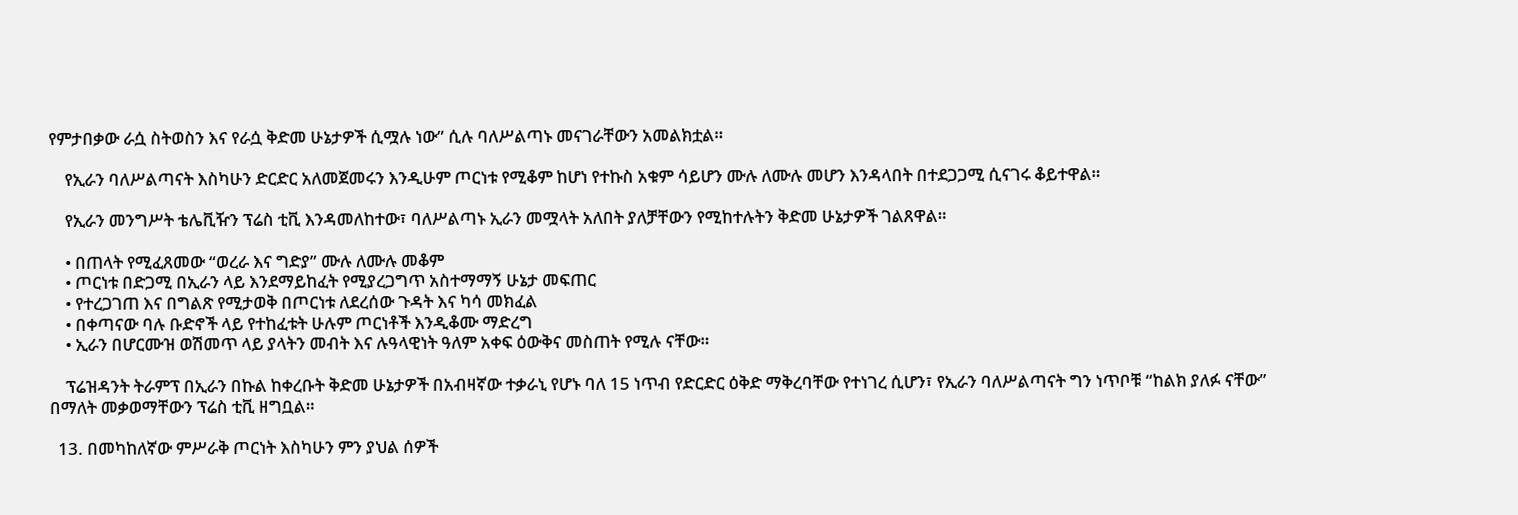የምታበቃው ራሷ ስትወስን እና የራሷ ቅድመ ሁኔታዎች ሲሟሉ ነው” ሲሉ ባለሥልጣኑ መናገራቸውን አመልክቷል።

    የኢራን ባለሥልጣናት እስካሁን ድርድር አለመጀመሩን እንዲሁም ጦርነቱ የሚቆም ከሆነ የተኩስ አቁም ሳይሆን ሙሉ ለሙሉ መሆን እንዳላበት በተደጋጋሚ ሲናገሩ ቆይተዋል።

    የኢራን መንግሥት ቴሌቪዥን ፕሬስ ቲቪ እንዳመለከተው፣ ባለሥልጣኑ ኢራን መሟላት አለበት ያለቻቸውን የሚከተሉትን ቅድመ ሁኔታዎች ገልጸዋል።

    • በጠላት የሚፈጸመው “ወረራ እና ግድያ” ሙሉ ለሙሉ መቆም
    • ጦርነቱ በድጋሚ በኢራን ላይ እንደማይከፈት የሚያረጋግጥ አስተማማኝ ሁኔታ መፍጠር
    • የተረጋገጠ እና በግልጽ የሚታወቅ በጦርነቱ ለደረሰው ጉዳት እና ካሳ መክፈል
    • በቀጣናው ባሉ ቡድኖች ላይ የተከፈቱት ሁሉም ጦርነቶች እንዲቆሙ ማድረግ
    • ኢራን በሆርሙዝ ወሽመጥ ላይ ያላትን መብት እና ሉዓላዊነት ዓለም አቀፍ ዕውቅና መስጠት የሚሉ ናቸው።

    ፕሬዝዳንት ትራምፕ በኢራን በኩል ከቀረቡት ቅድመ ሁኔታዎች በአብዛኛው ተቃራኒ የሆኑ ባለ 15 ነጥብ የድርድር ዕቅድ ማቅረባቸው የተነገረ ሲሆን፣ የኢራን ባለሥልጣናት ግን ነጥቦቹ “ከልክ ያለፉ ናቸው” በማለት መቃወማቸውን ፕሬስ ቲቪ ዘግቧል።

  13. በመካከለኛው ምሥራቅ ጦርነት እስካሁን ምን ያህል ሰዎች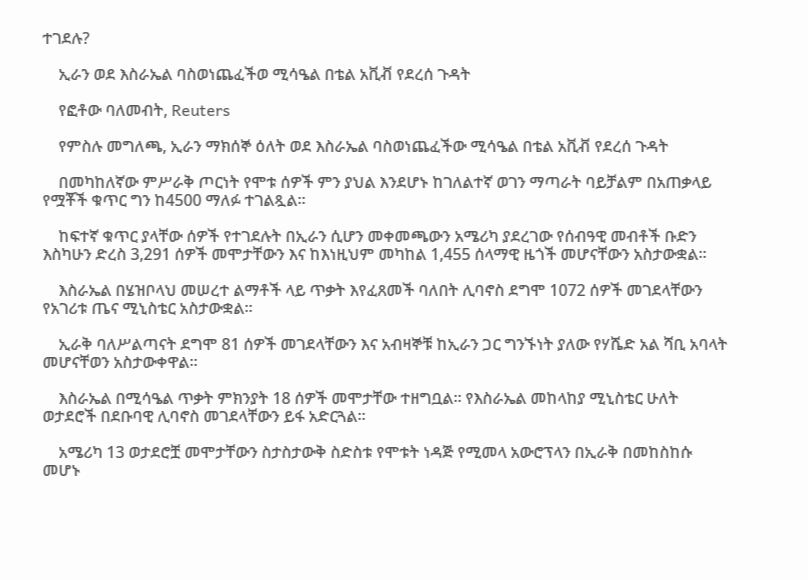ተገደሉ?

    ኢራን ወደ እስራኤል ባስወነጨፈችወ ሚሳዔል በቴል አቪቭ የደረሰ ጉዳት

    የፎቶው ባለመብት, Reuters

    የምስሉ መግለጫ, ኢራን ማክሰኞ ዕለት ወደ እስራኤል ባስወነጨፈችው ሚሳዔል በቴል አቪቭ የደረሰ ጉዳት

    በመካከለኛው ምሥራቅ ጦርነት የሞቱ ሰዎች ምን ያህል እንደሆኑ ከገለልተኛ ወገን ማጣራት ባይቻልም በአጠቃላይ የሟቾች ቁጥር ግን ከ4500 ማለፉ ተገልጿል።

    ከፍተኛ ቁጥር ያላቸው ሰዎች የተገደሉት በኢራን ሲሆን መቀመጫውን አሜሪካ ያደረገው የሰብዓዊ መብቶች ቡድን እስካሁን ድረስ 3,291 ሰዎች መሞታቸውን እና ከእነዚህም መካከል 1,455 ሰላማዊ ዜጎች መሆናቸውን አስታውቋል።

    እስራኤል በሄዝቦላህ መሠረተ ልማቶች ላይ ጥቃት እየፈጸመች ባለበት ሊባኖስ ደግሞ 1072 ሰዎች መገደላቸውን የአገሪቱ ጤና ሚኒስቴር አስታውቋል።

    ኢራቅ ባለሥልጣናት ደግሞ 81 ሰዎች መገደላቸውን እና አብዛኞቹ ከኢራን ጋር ግንኙነት ያለው የሃሼድ አል ሻቢ አባላት መሆናቸወን አስታውቀዋል።

    እስራኤል በሚሳዔል ጥቃት ምክንያት 18 ሰዎች መሞታቸው ተዘግቧል። የእስራኤል መከላከያ ሚኒስቴር ሁለት ወታደሮች በደቡባዊ ሊባኖስ መገደላቸውን ይፋ አድርጓል።

    አሜሪካ 13 ወታደሮቿ መሞታቸውን ስታስታውቅ ስድስቱ የሞቱት ነዳጅ የሚመላ አውሮፕላን በኢራቅ በመከስከሱ መሆኑ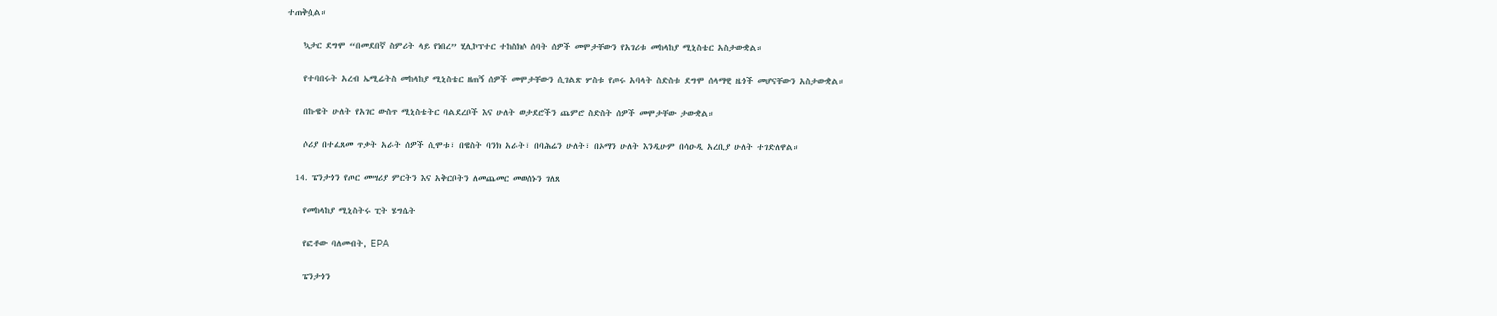ተጠቅሷል።

    ኳታር ደግሞ “በመደበኛ ስምሪት ላይ የነበረ” ሂሊኮፕተር ተከስክሶ ሰባት ሰዎች መሞታቸውን የአገሪቱ መከላከያ ሚኒስቴር አስታውቋል።

    የተባበሩት አረብ ኤሚሬትስ መከላከያ ሚኒስቴር ዘጠኝ ሰዎች መሞታቸውን ሲገልጽ ሦስቱ የጦሩ አባላት ስድስቱ ደግሞ ሰላማዊ ዜጎች መሆናቸውን አስታውቋል።

    በኩዌት ሁለት የአገር ውስጥ ሚኒስቴትር ባልደረቦች እና ሁለት ወታደሮችን ጨምሮ ስድስት ሰዎች መሞታቸው ታውቋል።

    ሶሪያ በተፈጸመ ጥቃት አራት ሰዎች ሲሞቱ፣ በዌስት ባንክ አራት፣ በባሕሬን ሁለት፣ በኦማን ሁለት እንዲሁም በሳዑዲ አረቢያ ሁለት ተገድለዋል።

  14. ፔንታጎን የጦር መሣሪያ ምርትን እና አቅርቦትን ለመጨመር መወሰኑን ገለጸ

    የመከላከያ ሚኒስትሩ ፒት ሄግሴት

    የፎቶው ባለመብት, EPA

    ፔንታጎን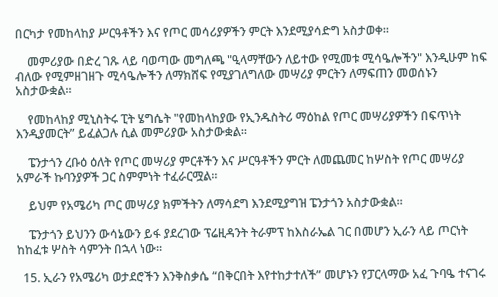በርካታ የመከላከያ ሥርዓቶችን እና የጦር መሳሪያዎችን ምርት እንደሚያሳድግ አስታወቀ።

    መምሪያው በድረ ገጹ ላይ ባወጣው መግለጫ "ዒላማቸውን ለይተው የሚመቱ ሚሳዔሎችን" እንዲሁም ከፍ ብለው የሚምዘገዘጉ ሚሳዔሎችን ለማክሸፍ የሚያገለግለው መሣሪያ ምርትን ለማፍጠን መወሰኑን አስታውቋል።

    የመከላከያ ሚኒስትሩ ፒት ሄግሴት "የመከላከያው የኢንዱስትሪ ማዕከል የጦር መሣሪያዎችን በፍጥነት እንዲያመርት” ይፈልጋሉ ሲል መምሪያው አስታውቋል።

    ፔንታጎን ረቡዕ ዕለት የጦር መሣሪያ ምርቶችን እና ሥርዓቶችን ምርት ለመጨመር ከሦስት የጦር መሣሪያ አምራች ኩባንያዎች ጋር ስምምነት ተፈራርሟል።

    ይህም የአሜሪካ ጦር መሣሪያ ክምችትን ለማሳደግ እንደሚያግዝ ፔንታጎን አስታውቋል።

    ፔንታጎን ይህንን ውሳኔውን ይፋ ያደረገው ፕሬዚዳንት ትራምፕ ከእስራኤል ገር በመሆን ኢራን ላይ ጦርነት ከከፈቱ ሦስት ሳምንት በኋላ ነው።

  15. ኢራን የአሜሪካ ወታደሮችን እንቅስቃሴ “በቅርበት እየተከታተለች” መሆኑን የፓርላማው አፈ ጉባዔ ተናገሩ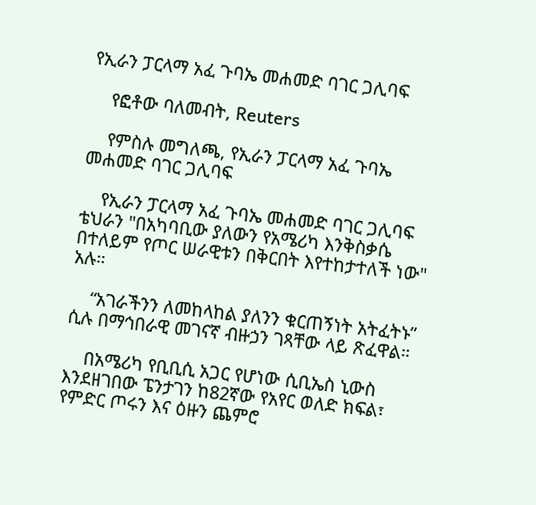የኢራን ፓርላማ አፈ ጉባኤ መሐመድ ባገር ጋሊባፍ

    የፎቶው ባለመብት, Reuters

    የምስሉ መግለጫ, የኢራን ፓርላማ አፈ ጉባኤ መሐመድ ባገር ጋሊባፍ

    የኢራን ፓርላማ አፈ ጉባኤ መሐመድ ባገር ጋሊባፍ ቴህራን "በአካባቢው ያለውን የአሜሪካ እንቅስቃሴ በተለይም የጦር ሠራዊቱን በቅርበት እየተከታተለች ነው" አሉ።

    “አገራችንን ለመከላከል ያለንን ቁርጠኝነት አትፈትኑ” ሲሉ በማኅበራዊ መገናኛ ብዙኃን ገጻቸው ላይ ጽፈዋል።

    በአሜሪካ የቢቢሲ አጋር የሆነው ሲቢኤስ ኒውስ እንደዘገበው ፔንታገን ከ82ኛው የአየር ወለድ ክፍል፣ የምድር ጦሩን እና ዕዙን ጨምሮ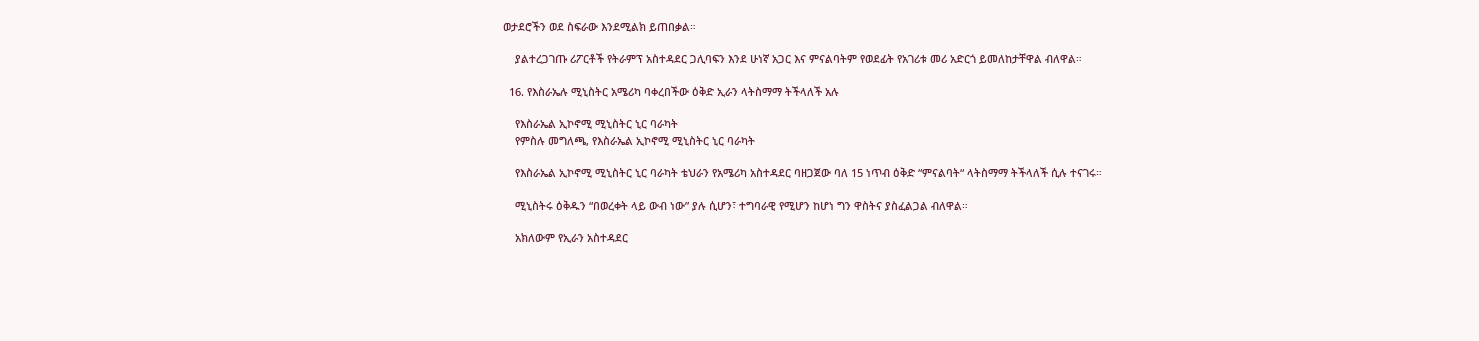ወታደሮችን ወደ ስፍራው እንደሚልክ ይጠበቃል።

    ያልተረጋገጡ ሪፖርቶች የትራምፕ አስተዳደር ጋሊባፍን እንደ ሁነኛ አጋር እና ምናልባትም የወደፊት የአገሪቱ መሪ አድርጎ ይመለከታቸዋል ብለዋል።

  16. የእስራኤሉ ሚኒስትር አሜሪካ ባቀረበችው ዕቅድ ኢራን ላትስማማ ትችላለች አሉ

    የእስራኤል ኢኮኖሚ ሚኒስትር ኒር ባራካት
    የምስሉ መግለጫ, የእስራኤል ኢኮኖሚ ሚኒስትር ኒር ባራካት

    የእስራኤል ኢኮኖሚ ሚኒስትር ኒር ባራካት ቴህራን የአሜሪካ አስተዳደር ባዘጋጀው ባለ 15 ነጥብ ዕቅድ “ምናልባት“ ላትስማማ ትችላለች ሲሉ ተናገሩ።

    ሚኒስትሩ ዕቅዱን “በወረቀት ላይ ውብ ነው” ያሉ ሲሆን፣ ተግባራዊ የሚሆን ከሆነ ግን ዋስትና ያስፈልጋል ብለዋል።

    አክለውም የኢራን አስተዳደር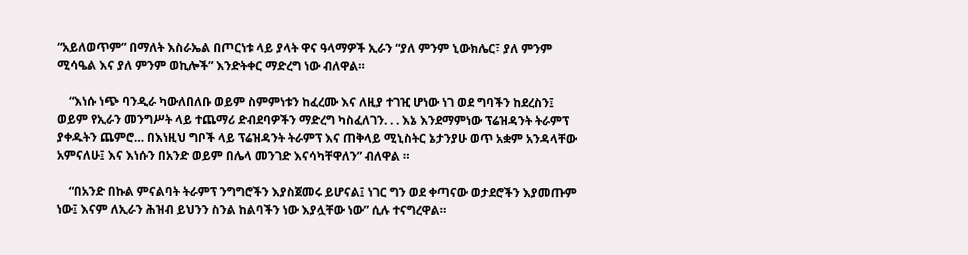“አይለወጥም” በማለት እስራኤል በጦርነቱ ላይ ያላት ዋና ዓላማዎች ኢራን “ያለ ምንም ኒውክሌር፣ ያለ ምንም ሚሳዔል እና ያለ ምንም ወኪሎች” እንድትቀር ማድረግ ነው ብለዋል።

    “እነሱ ነጭ ባንዲራ ካውለበለቡ ወይም ስምምነቱን ከፈረሙ እና ለዚያ ተገዢ ሆነው ነገ ወደ ግባችን ከደረስን፤ ወይም የኢራን መንግሥት ላይ ተጨማሪ ድብደባዎችን ማድረግ ካስፈለገን. . . እኔ እንደማምነው ፕሬዝዳንት ትራምፕ ያቀዱትን ጨምሮ… በእነዚህ ግቦች ላይ ፕሬዝዳንት ትራምፕ እና ጠቅላይ ሚኒስትር ኔታንያሁ ወጥ አቋም አንዳላቸው አምናለሁ፤ እና እነሱን በአንድ ወይም በሌላ መንገድ እናሳካቸዋለን” ብለዋል ።

    “በአንድ በኩል ምናልባት ትራምፕ ንግግሮችን እያስጀመሩ ይሆናል፤ ነገር ግን ወደ ቀጣናው ወታደሮችን እያመጡም ነው፤ እናም ለኢራን ሕዝብ ይህንን ስንል ከልባችን ነው እያሏቸው ነው” ሲሉ ተናግረዋል።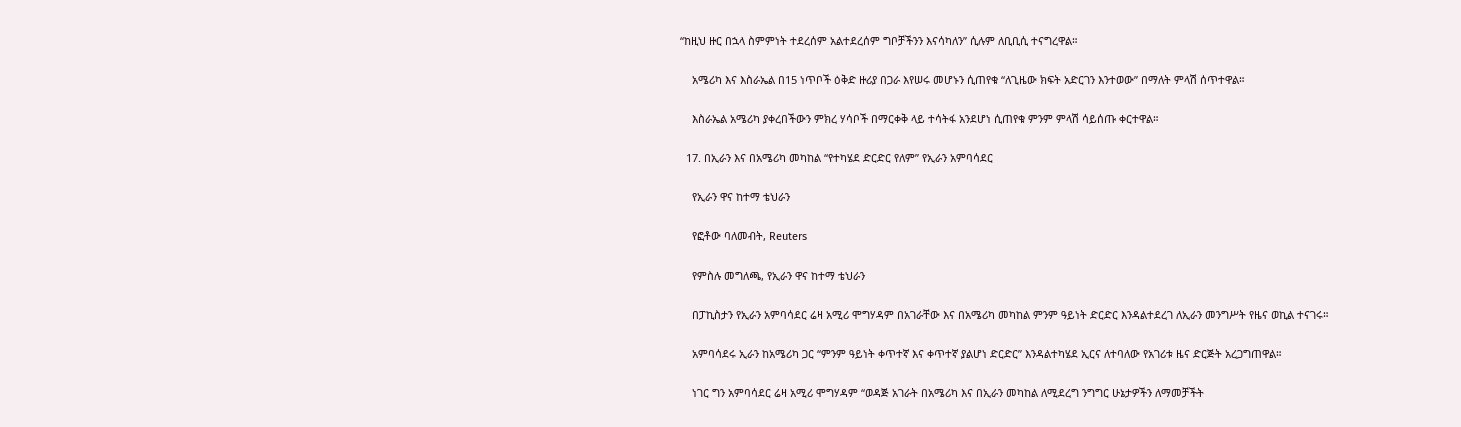“ከዚህ ዙር በኋላ ስምምነት ተደረሰም አልተደረሰም ግቦቻችንን እናሳካለን” ሲሉም ለቢቢሲ ተናግረዋል።

    አሜሪካ እና እስራኤል በ15 ነጥቦች ዕቅድ ዙሪያ በጋራ እየሠሩ መሆኑን ሲጠየቁ “ለጊዜው ክፍት አድርገን እንተወው” በማለት ምላሽ ሰጥተዋል።

    እስራኤል አሜሪካ ያቀረበችውን ምክረ ሃሳቦች በማርቀቅ ላይ ተሳትፋ አንደሆነ ሲጠየቁ ምንም ምላሽ ሳይሰጡ ቀርተዋል።

  17. በኢራን እና በአሜሪካ መካከል “የተካሄደ ድርድር የለም” የኢራን አምባሳደር

    የኢራን ዋና ከተማ ቴህራን

    የፎቶው ባለመብት, Reuters

    የምስሉ መግለጫ, የኢራን ዋና ከተማ ቴህራን

    በፓኪስታን የኢራን አምባሳደር ሬዛ አሚሪ ሞግሃዳም በአገራቸው እና በአሜሪካ መካከል ምንም ዓይነት ድርድር እንዳልተደረገ ለኢራን መንግሥት የዜና ወኪል ተናገሩ።

    አምባሳደሩ ኢራን ከአሜሪካ ጋር “ምንም ዓይነት ቀጥተኛ እና ቀጥተኛ ያልሆነ ድርድር” እንዳልተካሄደ ኢርና ለተባለው የአገሪቱ ዜና ድርጅት አረጋግጠዋል።

    ነገር ግን አምባሳደር ሬዛ አሚሪ ሞግሃዳም “ወዳጅ አገራት በአሜሪካ እና በኢራን መካከል ለሚደረግ ንግግር ሁኔታዎችን ለማመቻችት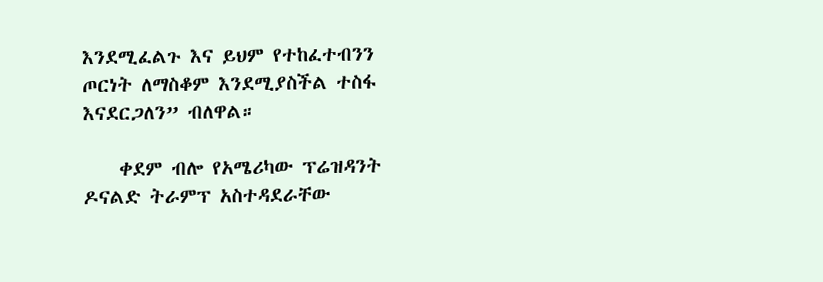እንደሚፈልጉ እና ይህም የተከፈተብንን ጦርነት ለማስቆም እንደሚያስችል ተስፋ እናደርጋለን” ብለዋል።

    ቀደም ብሎ የአሜሪካው ፕሬዝዳንት ዶናልድ ትራምፕ አስተዳደራቸው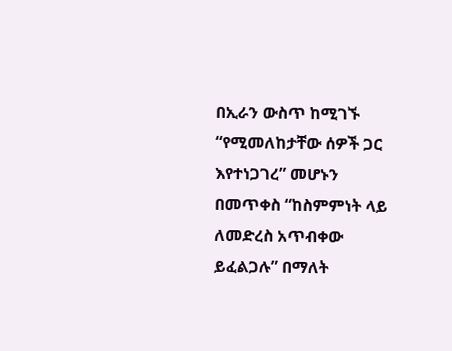በኢራን ውስጥ ከሚገኙ “የሚመለከታቸው ሰዎች ጋር እየተነጋገረ” መሆኑን በመጥቀስ “ከስምምነት ላይ ለመድረስ አጥብቀው ይፈልጋሉ” በማለት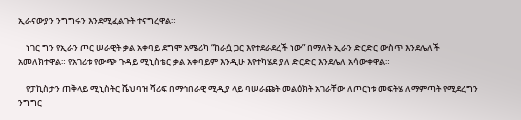ኢራናውያን ንግግሩን እንደሚፈልጉት ተናግረዋል።

    ነገር ግን የኢራን ጦር ሠራዊት ቃል አቀባይ ደግሞ አሜሪካ “ከራሷ ጋር እየተደራደረች ነው” በማለት ኢራን ድርድር ውስጥ እንደሌለች አመለክተዋል። የአገሪቱ የውጭ ጉዳይ ሚኒስቴር ቃል አቀባይም እንዲሁ እየተካሄደ ያለ ድርድር እንደሌለ አሳውቀዋል።

    የፓኪስታን ጠቅላይ ሚኒስትር ሼህባዝ ሻሪፍ በማኅበራዊ ሚዲያ ላይ ባሠራጩት መልዕክት አገራቸው ለጦርነቱ መፍትሄ ለማምጣት የሚደረግን ንግግር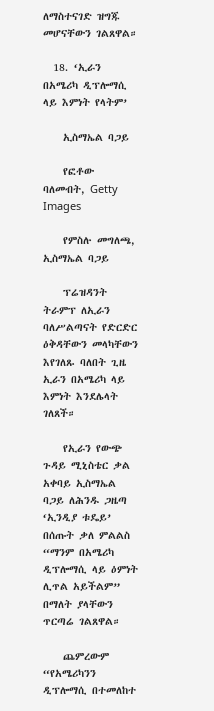ለማስተናገድ ዝግጁ መሆናቸውን ገልጸዋል።

  18. ‘ኢራን በአሜሪካ ዲፕሎማሲ ላይ እምነት የላትም’

    ኢስማኤል ባጋይ

    የፎቶው ባለመብት, Getty Images

    የምስሉ መግለጫ, ኢስማኤል ባጋይ

    ፕሬዝዳንት ትራምፕ ለኢራን ባለሥልጣናት የድርድር ዕቅዳቸውን መላካቸውን እየገለጹ ባለበት ጊዜ ኢራን በአሜሪካ ላይ እምነት እንደሌላት ገለጸች።

    የኢራን የውጭ ጉዳይ ሚኒስቴር ቃል አቀባይ ኢስማኤል ባጋይ ለሕንዱ ጋዜጣ ‘ኢንዲያ ቱዴይ’ በሰጡት ቃለ ምልልስ “ማንም በአሜሪካ ዲፕሎማሲ ላይ ዕምነት ሊጥል አይችልም” በማለት ያላቸውን ጥርጣሬ ገልጸዋል።

    ጨምረውም “የአሜሪካንን ዲፕሎማሲ በተመለከተ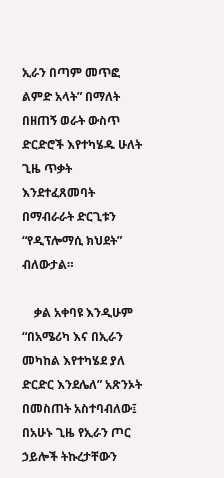ኢራን በጣም መጥፎ ልምድ አላት” በማለት በዘጠኝ ወራት ውስጥ ድርድሮች እየተካሄዱ ሁለት ጊዜ ጥቃት እንደተፈጸመባት በማብራራት ድርጊቱን “የዲፕሎማሲ ክህደት” ብለውታል።

    ቃል አቀባዩ እንዲሁም “በአሜሪካ እና በኢራን መካከል እየተካሄደ ያለ ድርድር እንደሌለ” አጽንኦት በመስጠት አስተባብለው፤ በአሁኑ ጊዜ የኢራን ጦር ኃይሎች ትኩረታቸውን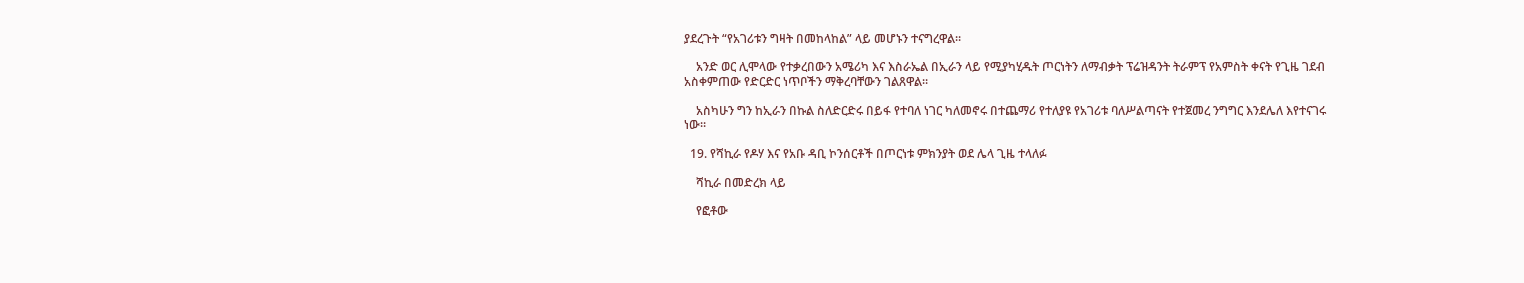ያደረጉት “የአገሪቱን ግዛት በመከላከል” ላይ መሆኑን ተናግረዋል።

    አንድ ወር ሊሞላው የተቃረበውን አሜሪካ እና እስራኤል በኢራን ላይ የሚያካሂዱት ጦርነትን ለማብቃት ፕሬዝዳንት ትራምፕ የአምስት ቀናት የጊዜ ገደብ አስቀምጠው የድርድር ነጥቦችን ማቅረባቸውን ገልጸዋል።

    አስካሁን ግን ከኢራን በኩል ስለድርድሩ በይፋ የተባለ ነገር ካለመኖሩ በተጨማሪ የተለያዩ የአገሪቱ ባለሥልጣናት የተጀመረ ንግግር እንደሌለ እየተናገሩ ነው።

  19. የሻኪራ የዶሃ እና የአቡ ዳቢ ኮንሰርቶች በጦርነቱ ምክንያት ወደ ሌላ ጊዜ ተላለፉ

    ሻኪራ በመድረክ ላይ

    የፎቶው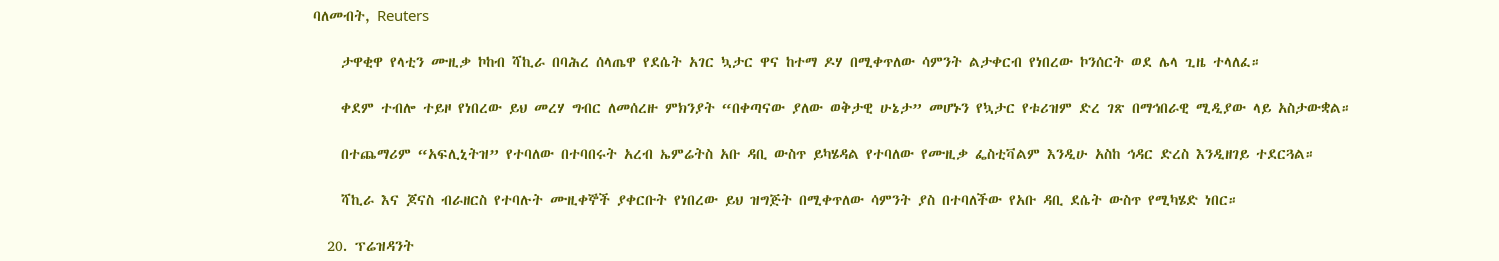ባለመብት, Reuters

    ታዋቂዋ የላቲን ሙዚቃ ኮከብ ሻኪራ በባሕረ ሰላጤዋ የደሴት አገር ኳታር ዋና ከተማ ዶሃ በሚቀጥለው ሳምንት ልታቀርብ የነበረው ኮንሰርት ወደ ሌላ ጊዜ ተላለፈ።

    ቀደም ተብሎ ተይዞ የነበረው ይህ መረሃ ግብር ለመሰረዙ ምክንያት “በቀጣናው ያለው ወቅታዊ ሁኔታ” መሆኑን የኳታር የቱሪዝም ድረ ገጽ በማኅበራዊ ሚዲያው ላይ አስታውቋል።

    በተጨማሪም “አፍሊኒትዝ” የተባለው በተባበሩት አረብ ኤምሬትስ አቡ ዳቢ ውስጥ ይካሄዳል የተባለው የሙዚቃ ፌስቲቫልም እንዲሁ አስከ ኅዳር ድረስ እንዲዘገይ ተደርጓል።

    ሻኪራ እና ጆናስ ብራዘርስ የተባሉት ሙዚቀኞች ያቀርቡት የነበረው ይህ ዝግጅት በሚቀጥለው ሳምንት ያስ በተባለችው የአቡ ዳቢ ደሴት ውስጥ የሚካሄድ ነበር።

  20. ፕሬዝዳንት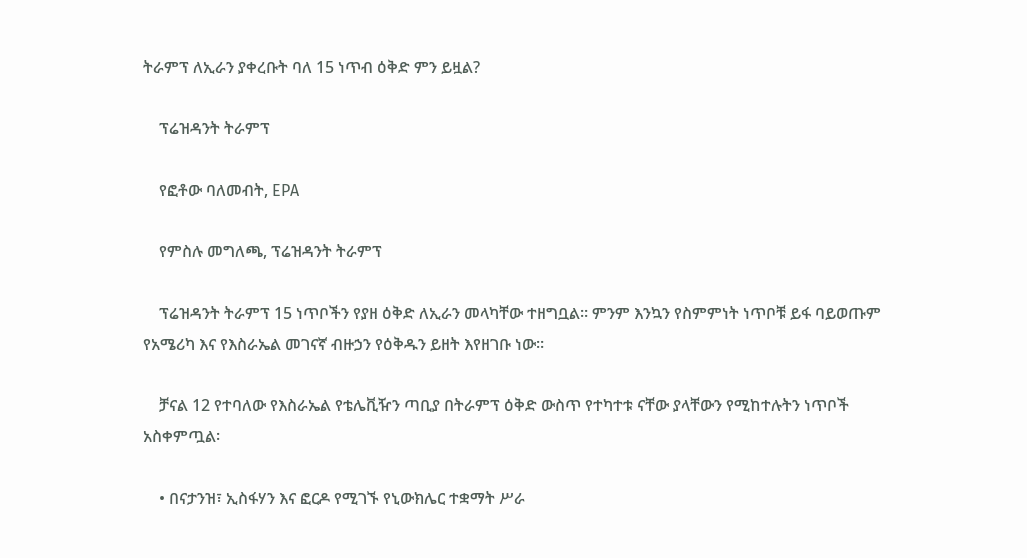ትራምፕ ለኢራን ያቀረቡት ባለ 15 ነጥብ ዕቅድ ምን ይዟል?

    ፕሬዝዳንት ትራምፕ

    የፎቶው ባለመብት, EPA

    የምስሉ መግለጫ, ፕሬዝዳንት ትራምፕ

    ፕሬዝዳንት ትራምፕ 15 ነጥቦችን የያዘ ዕቅድ ለኢራን መላካቸው ተዘግቧል። ምንም እንኳን የስምምነት ነጥቦቹ ይፋ ባይወጡም የአሜሪካ እና የእስራኤል መገናኛ ብዙኃን የዕቅዱን ይዘት እየዘገቡ ነው።

    ቻናል 12 የተባለው የእስራኤል የቴሌቪዥን ጣቢያ በትራምፕ ዕቅድ ውስጥ የተካተቱ ናቸው ያላቸውን የሚከተሉትን ነጥቦች አስቀምጧል፡

    • በናታንዝ፣ ኢስፋሃን እና ፎርዶ የሚገኙ የኒውክሌር ተቋማት ሥራ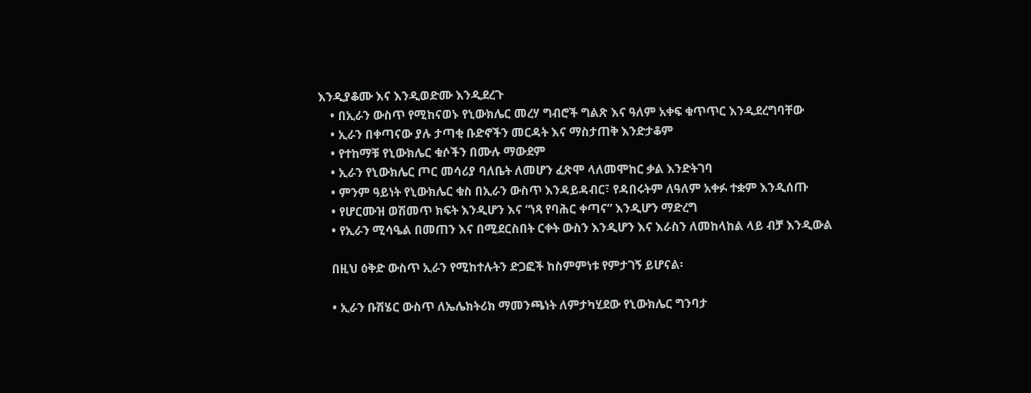እንዲያቆሙ እና እንዲወድሙ እንዲደረጉ
    • በኢራን ውስጥ የሚከናወኑ የኒውክሌር መረሃ ግብሮች ግልጽ እና ዓለም አቀፍ ቁጥጥር እንዲደረግባቸው
    • ኢራን በቀጣናው ያሉ ታጣቂ ቡድኖችን መርዳት እና ማስታጠቅ እንድታቆም
    • የተከማቹ የኒውክሌር ቁሶችን በሙሉ ማውደም
    • ኢራን የኒውክሌር ጦር መሳሪያ ባለቤት ለመሆን ፈጽሞ ላለመሞከር ቃል እንድትገባ
    • ምንም ዓይነት የኒውክሌር ቁስ በኢራን ውስጥ እንዳይዳብር፣ የዳበሩትም ለዓለም አቀፉ ተቋም እንዲሰጡ
    • የሆርሙዝ ወሽመጥ ክፍት እንዲሆን እና “ነጻ የባሕር ቀጣና” እንዲሆን ማድረግ
    • የኢራን ሚሳዔል በመጠን እና በሚደርስበት ርቀት ውስን እንዲሆን እና እራስን ለመከላከል ላይ ብቻ እንዲውል

    በዚህ ዕቅድ ውስጥ ኢራን የሚከተሉትን ድጋፎች ከስምምነቱ የምታገኝ ይሆናል፡

    • ኢራን ቡሽሄር ውስጥ ለኤሌክትሪክ ማመንጫነት ለምታካሂደው የኒውክሌር ግንባታ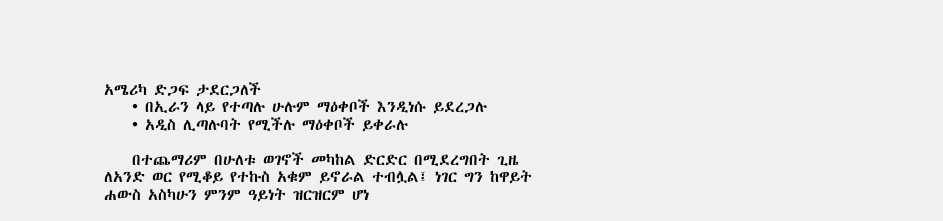አሜሪካ ድጋፍ ታደርጋለች
    • በኢራን ላይ የተጣሉ ሁሉም ማዕቀቦች እንዲነሱ ይደረጋሉ
    • አዲስ ሊጣሉባት የሚችሉ ማዕቀቦች ይቀራሉ

    በተጨማሪም በሁለቱ ወገኖች መካከል ድርድር በሚደረግበት ጊዜ ለአንድ ወር የሚቆይ የተኩስ አቁም ይኖራል ተብሏል፤ ነገር ግን ከዋይት ሐውስ አስካሁን ምንም ዓይነት ዝርዝርም ሆነ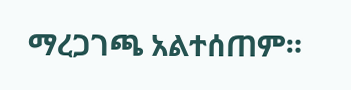ማረጋገጫ አልተሰጠም።